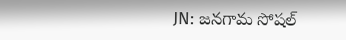JN: జనగామ సోషల్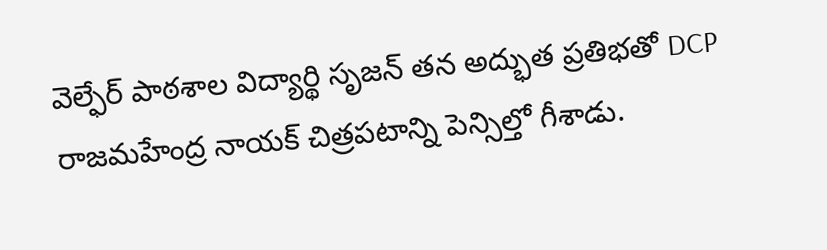వెల్ఫేర్ పాఠశాల విద్యార్థి సృజన్ తన అద్భుత ప్రతిభతో DCP రాజమహేంద్ర నాయక్ చిత్రపటాన్ని పెన్సిల్తో గీశాడు.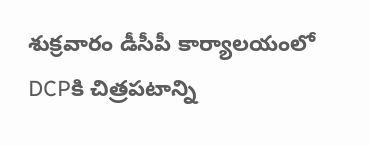శుక్రవారం డీసీపీ కార్యాలయంలో DCPకి చిత్రపటాన్ని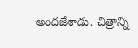అందజేశాడు. చిత్రాన్ని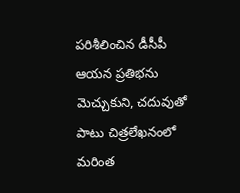పరిశీలించిన డీసీపీ ఆయన ప్రతిభను మెచ్చుకుని, చదువుతో పాటు చిత్రలేఖనంలో మరింత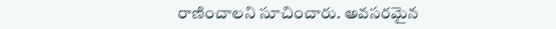రాణించాలని సూచించారు. అవసరమైన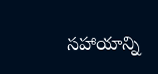సహాయాన్ని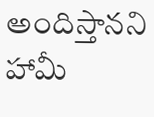అందిస్తానని హామీ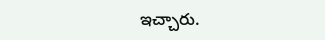ఇచ్చారు.